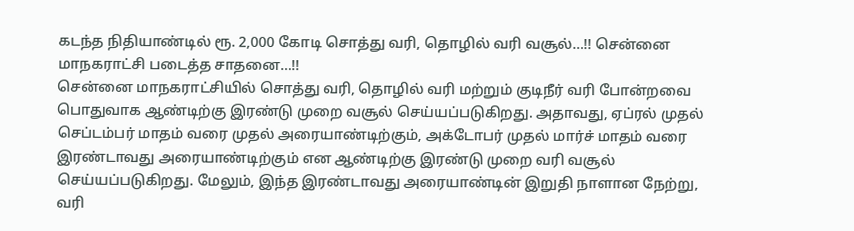கடந்த நிதியாண்டில் ரூ. 2,000 கோடி சொத்து வரி, தொழில் வரி வசூல்…!! சென்னை மாநகராட்சி படைத்த சாதனை…!!
சென்னை மாநகராட்சியில் சொத்து வரி, தொழில் வரி மற்றும் குடிநீர் வரி போன்றவை பொதுவாக ஆண்டிற்கு இரண்டு முறை வசூல் செய்யப்படுகிறது. அதாவது, ஏப்ரல் முதல் செப்டம்பர் மாதம் வரை முதல் அரையாண்டிற்கும், அக்டோபர் முதல் மார்ச் மாதம் வரை இரண்டாவது அரையாண்டிற்கும் என ஆண்டிற்கு இரண்டு முறை வரி வசூல் செய்யப்படுகிறது. மேலும், இந்த இரண்டாவது அரையாண்டின் இறுதி நாளான நேற்று, வரி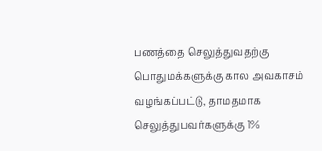பணத்தை செலுத்துவதற்கு பொதுமக்களுக்கு கால அவகாசம் வழங்கப்பட்டு, தாமதமாக செலுத்துபவர்களுக்கு 1%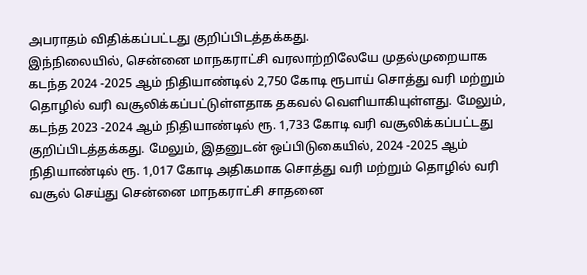அபராதம் விதிக்கப்பட்டது குறிப்பிடத்தக்கது.
இந்நிலையில், சென்னை மாநகராட்சி வரலாற்றிலேயே முதல்முறையாக கடந்த 2024 -2025 ஆம் நிதியாண்டில் 2,750 கோடி ரூபாய் சொத்து வரி மற்றும் தொழில் வரி வசூலிக்கப்பட்டுள்ளதாக தகவல் வெளியாகியுள்ளது. மேலும், கடந்த 2023 -2024 ஆம் நிதியாண்டில் ரூ. 1,733 கோடி வரி வசூலிக்கப்பட்டது குறிப்பிடத்தக்கது. மேலும், இதனுடன் ஒப்பிடுகையில், 2024 -2025 ஆம் நிதியாண்டில் ரூ. 1,017 கோடி அதிகமாக சொத்து வரி மற்றும் தொழில் வரி வசூல் செய்து சென்னை மாநகராட்சி சாதனை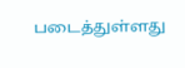படைத்துள்ளது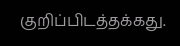குறிப்பிடத்தக்கது.